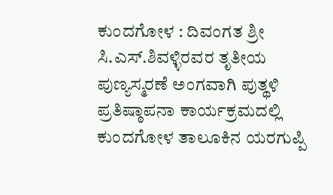ಕುಂದಗೋಳ : ದಿವಂಗತ ಶ್ರೀ ಸಿ.ಎಸ್.ಶಿವಳ್ಳಿರವರ ತೃತೀಯ ಪುಣ್ಯಸ್ಮರಣೆ ಅಂಗವಾಗಿ ಪುತ್ಥಳಿ ಪ್ರತಿಷ್ಠಾಪನಾ ಕಾರ್ಯಕ್ರಮದಲ್ಲಿ ಕುಂದಗೋಳ ತಾಲೂಕಿನ ಯರಗುಪ್ಪಿ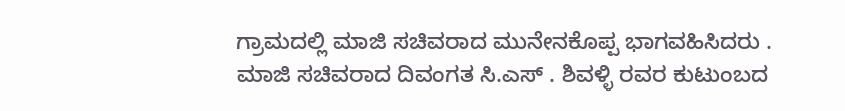ಗ್ರಾಮದಲ್ಲಿ ಮಾಜಿ ಸಚಿವರಾದ ಮುನೇನಕೊಪ್ಪ ಭಾಗವಹಿಸಿದರು .
ಮಾಜಿ ಸಚಿವರಾದ ದಿವಂಗತ ಸಿ.ಎಸ್ . ಶಿವಳ್ಳಿ ರವರ ಕುಟುಂಬದ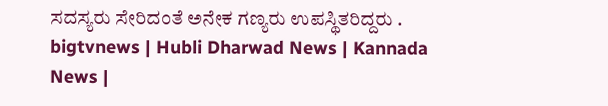ಸದಸ್ಯರು ಸೇರಿದಂತೆ ಅನೇಕ ಗಣ್ಯರು ಉಪಸ್ಥಿತರಿದ್ದರು .
bigtvnews | Hubli Dharwad News | Kannada News |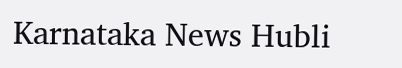Karnataka News Hubli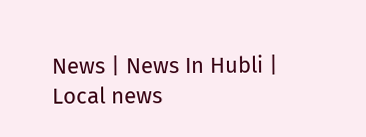News | News In Hubli | Local news